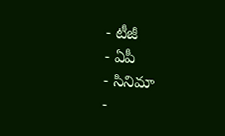- టీజీ
- ఏపీ
- సినిమా
-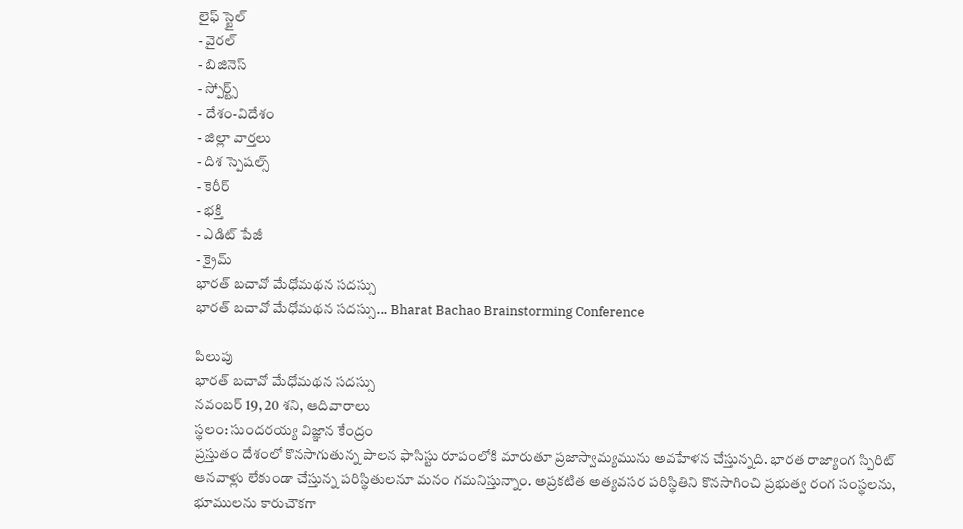లైఫ్ స్టైల్
- వైరల్
- బిజినెస్
- స్పోర్ట్స్
- దేశం-విదేశం
- జిల్లా వార్తలు
- దిశ స్పెషల్స్
- కెరీర్
- భక్తి
- ఎడిట్ పేజీ
- క్రైమ్
భారత్ బచావో మేధోమథన సదస్సు
భారత్ బచావో మేధోమథన సదస్సు... Bharat Bachao Brainstorming Conference

పిలుపు
భారత్ బచావో మేధోమథన సదస్సు
నవంబర్ 19, 20 శని, ఆదివారాలు
స్థలం: సుందరయ్య విజ్ఞాన కేంద్రం
ప్రస్తుతం దేశంలో కొనసాగుతున్న పాలన ఫాసిస్టు రూపంలోకి మారుతూ ప్రజాస్వామ్యమును అవహేళన చేస్తున్నది. భారత రాజ్యాంగ స్పిరిట్ ఆనవాళ్లు లేకుండా చేస్తున్న పరిస్థితులనూ మనం గమనిస్తున్నాం. అప్రకటిత అత్యవసర పరిస్థితిని కొనసాగించి ప్రభుత్వ రంగ సంస్థలను, భూములను కారుచౌకగా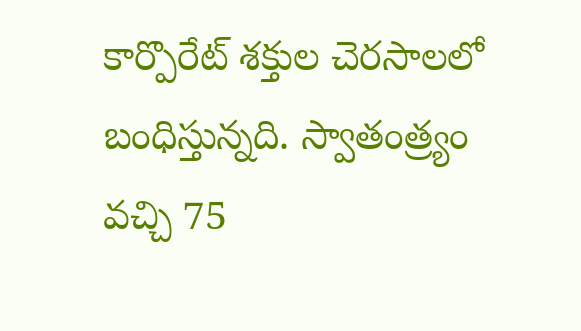కార్పొరేట్ శక్తుల చెరసాలలో బంధిస్తున్నది. స్వాతంత్ర్యం వచ్చి 75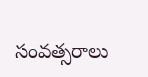సంవత్సరాలు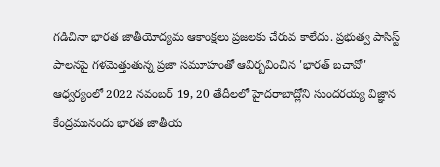గడిచినా భారత జాతీయోద్యమ ఆకాంక్షలు ప్రజలకు చేరువ కాలేదు. ప్రభుత్వ పాసిస్ట్ పాలనపై గళమెత్తుతున్న ప్రజా సమూహంతో ఆవిర్బవించిన 'భారత్ బచావో' ఆధ్వర్యంలో 2022 నవంబర్ 19, 20 తేదీలలో హైదరాబాద్లోని సుందరయ్య విజ్ఞాన కేంద్రమునందు భారత జాతీయ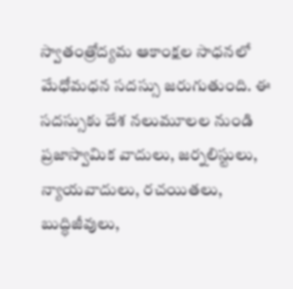స్వాతంత్రోద్యమ ఆకాంక్షల సాధనలో మేధోమధన సదస్సు జరుగుతుంది. ఈ సదస్సుకు దేశ నలుమూలల నుండి ప్రజాస్వామిక వాదులు, జర్నలిస్టులు, న్యాయవాదులు, రచయితలు, బుద్ధిజీవులు,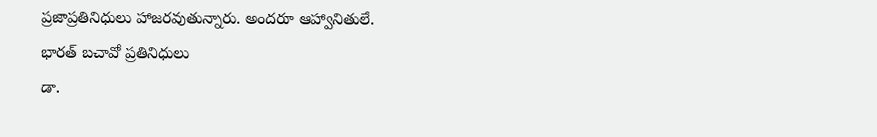ప్రజాప్రతినిధులు హాజరవుతున్నారు. అందరూ ఆహ్వానితులే.
భారత్ బచావో ప్రతినిధులు
డా.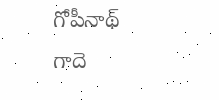గోపీనాథ్
గాదె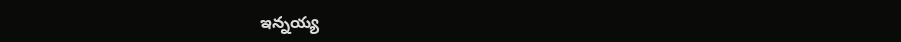ఇన్నయ్య